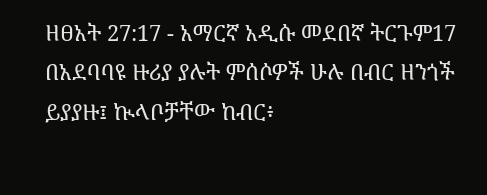ዘፀአት 27:17 - አማርኛ አዲሱ መደበኛ ትርጉም17 በአደባባዩ ዙሪያ ያሉት ምሰሶዎች ሁሉ በብር ዘንጎች ይያያዙ፤ ኲላቦቻቸው ከብር፥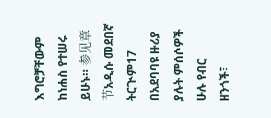እግሮቻቸውም ከነሐስ የተሠሩ ይሁኑ። 参见章节አዲሱ መደበኛ ትርጒም17 በአደባባዩ ዙሪያ ያሉት ምሰሶዎች ሁሉ የብር ዘንጎች፣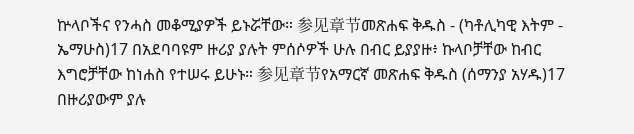ኵላቦችና የንሓስ መቆሚያዎች ይኑሯቸው። 参见章节መጽሐፍ ቅዱስ - (ካቶሊካዊ እትም - ኤማሁስ)17 በአደባባዩም ዙሪያ ያሉት ምሰሶዎች ሁሉ በብር ይያያዙ፥ ኩላቦቻቸው ከብር እግሮቻቸው ከነሐስ የተሠሩ ይሁኑ። 参见章节የአማርኛ መጽሐፍ ቅዱስ (ሰማንያ አሃዱ)17 በዙሪያውም ያሉ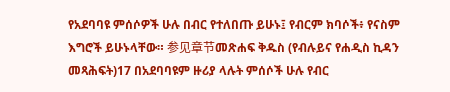የአደባባዩ ምሰሶዎች ሁሉ በብር የተለበጡ ይሁኑ፤ የብርም ክባሶች፥ የናስም እግሮች ይሁኑላቸው። 参见章节መጽሐፍ ቅዱስ (የብሉይና የሐዲስ ኪዳን መጻሕፍት)17 በአደባባዩም ዙሪያ ላሉት ምሰሶች ሁሉ የብር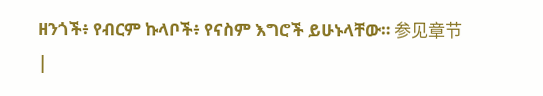ዘንጎች፥ የብርም ኩላቦች፥ የናስም እግሮች ይሁኑላቸው። 参见章节 |